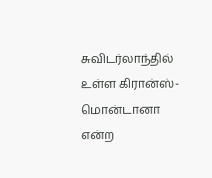சுவிடர்லாந்தில் உள்ள கிரான்ஸ்-மொன்டானா என்ற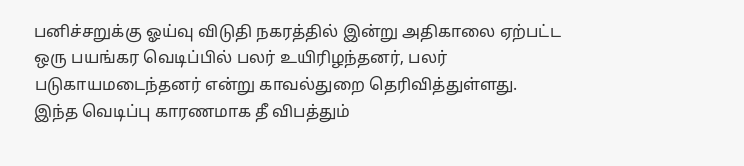பனிச்சறுக்கு ஓய்வு விடுதி நகரத்தில் இன்று அதிகாலை ஏற்பட்ட ஒரு பயங்கர வெடிப்பில் பலர் உயிரிழந்தனர், பலர் படுகாயமடைந்தனர் என்று காவல்துறை தெரிவித்துள்ளது. இந்த வெடிப்பு காரணமாக தீ விபத்தும்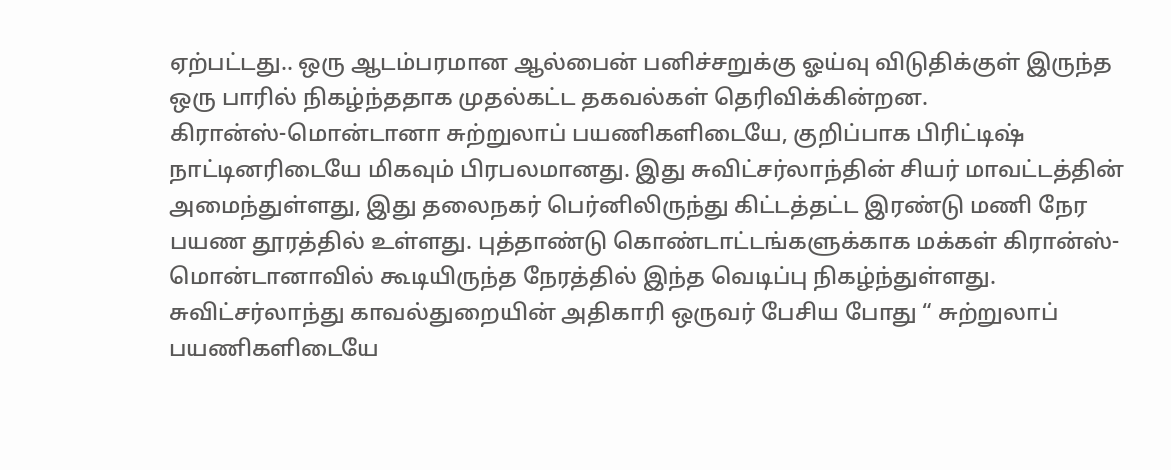ஏற்பட்டது.. ஒரு ஆடம்பரமான ஆல்பைன் பனிச்சறுக்கு ஓய்வு விடுதிக்குள் இருந்த ஒரு பாரில் நிகழ்ந்ததாக முதல்கட்ட தகவல்கள் தெரிவிக்கின்றன.
கிரான்ஸ்-மொன்டானா சுற்றுலாப் பயணிகளிடையே, குறிப்பாக பிரிட்டிஷ் நாட்டினரிடையே மிகவும் பிரபலமானது. இது சுவிட்சர்லாந்தின் சியர் மாவட்டத்தின் அமைந்துள்ளது, இது தலைநகர் பெர்னிலிருந்து கிட்டத்தட்ட இரண்டு மணி நேர பயண தூரத்தில் உள்ளது. புத்தாண்டு கொண்டாட்டங்களுக்காக மக்கள் கிரான்ஸ்-மொன்டானாவில் கூடியிருந்த நேரத்தில் இந்த வெடிப்பு நிகழ்ந்துள்ளது.
சுவிட்சர்லாந்து காவல்துறையின் அதிகாரி ஒருவர் பேசிய போது “ சுற்றுலாப் பயணிகளிடையே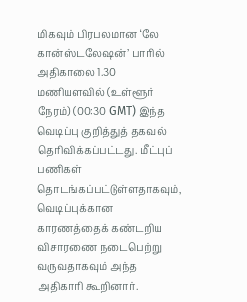மிகவும் பிரபலமான ‘லே கான்ஸ்டலேஷன்’ பாரில் அதிகாலை 1.30 மணியளவில் (உள்ளூர் நேரம்) (00:30 GMT) இந்த வெடிப்பு குறித்துத் தகவல் தெரிவிக்கப்பட்டது. மீட்புப் பணிகள் தொடங்கப்பட்டுள்ளதாகவும், வெடிப்புக்கான காரணத்தைக் கண்டறிய விசாரணை நடைபெற்று வருவதாகவும் அந்த அதிகாரி கூறினார்.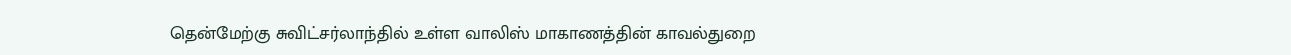தென்மேற்கு சுவிட்சர்லாந்தில் உள்ள வாலிஸ் மாகாணத்தின் காவல்துறை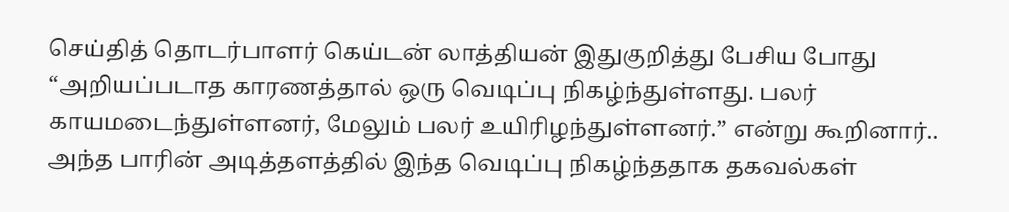செய்தித் தொடர்பாளர் கெய்டன் லாத்தியன் இதுகுறித்து பேசிய போது “அறியப்படாத காரணத்தால் ஒரு வெடிப்பு நிகழ்ந்துள்ளது. பலர் காயமடைந்துள்ளனர், மேலும் பலர் உயிரிழந்துள்ளனர்.” என்று கூறினார்..
அந்த பாரின் அடித்தளத்தில் இந்த வெடிப்பு நிகழ்ந்ததாக தகவல்கள்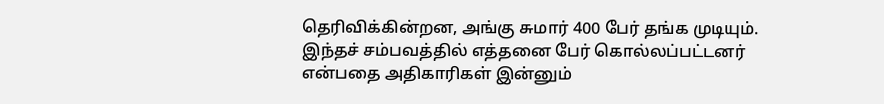தெரிவிக்கின்றன, அங்கு சுமார் 400 பேர் தங்க முடியும். இந்தச் சம்பவத்தில் எத்தனை பேர் கொல்லப்பட்டனர் என்பதை அதிகாரிகள் இன்னும்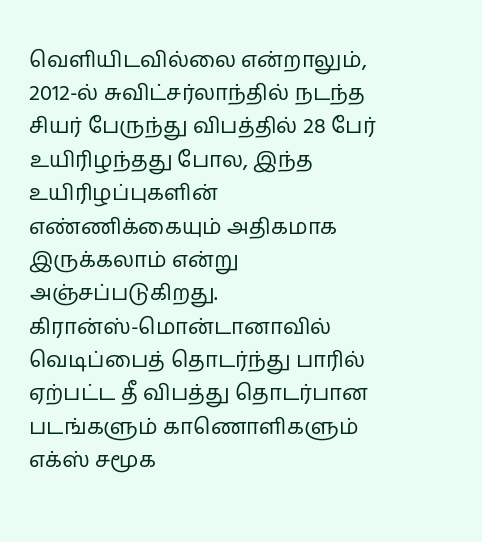வெளியிடவில்லை என்றாலும், 2012-ல் சுவிட்சர்லாந்தில் நடந்த சியர் பேருந்து விபத்தில் 28 பேர் உயிரிழந்தது போல, இந்த உயிரிழப்புகளின் எண்ணிக்கையும் அதிகமாக இருக்கலாம் என்று அஞ்சப்படுகிறது.
கிரான்ஸ்-மொன்டானாவில் வெடிப்பைத் தொடர்ந்து பாரில் ஏற்பட்ட தீ விபத்து தொடர்பான படங்களும் காணொளிகளும் எக்ஸ் சமூக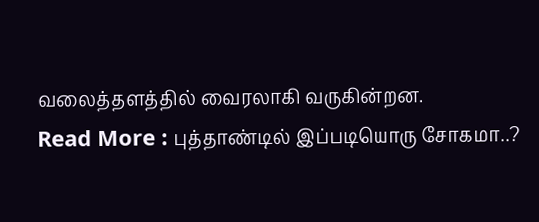வலைத்தளத்தில் வைரலாகி வருகின்றன.
Read More : புத்தாண்டில் இப்படியொரு சோகமா..?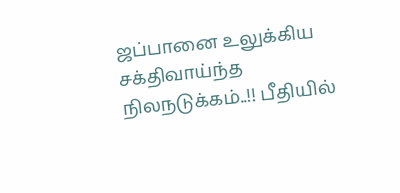ஜப்பானை உலுக்கிய சக்திவாய்ந்த நிலநடுக்கம்..!! பீதியில்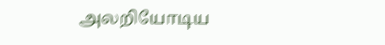அலறியோடிய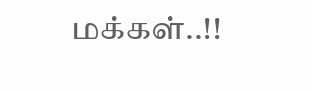மக்கள்..!!